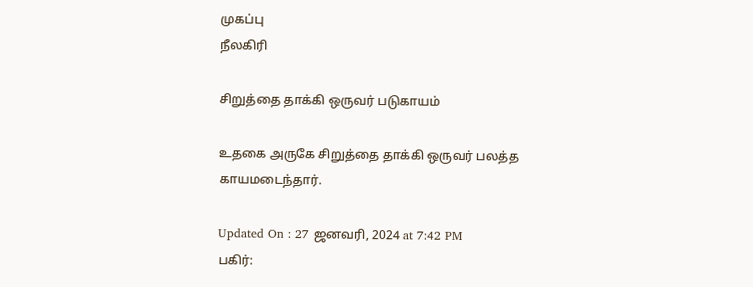முகப்பு
நீலகிரி

சிறுத்தை தாக்கி ஒருவர் படுகாயம்

உதகை அருகே சிறுத்தை தாக்கி ஒருவர் பலத்த காயமடைந்தார்.

Updated On : 27 ஜனவரி, 2024 at 7:42 PM
பகிர்: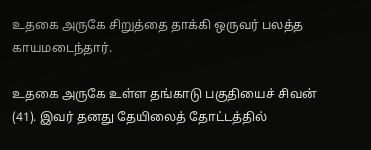உதகை அருகே சிறுத்தை தாக்கி ஒருவர் பலத்த காயமடைந்தார்.

உதகை அருகே உள்ள தங்காடு பகுதியைச் சிவன் (41). இவர் தனது தேயிலைத் தோட்டத்தில்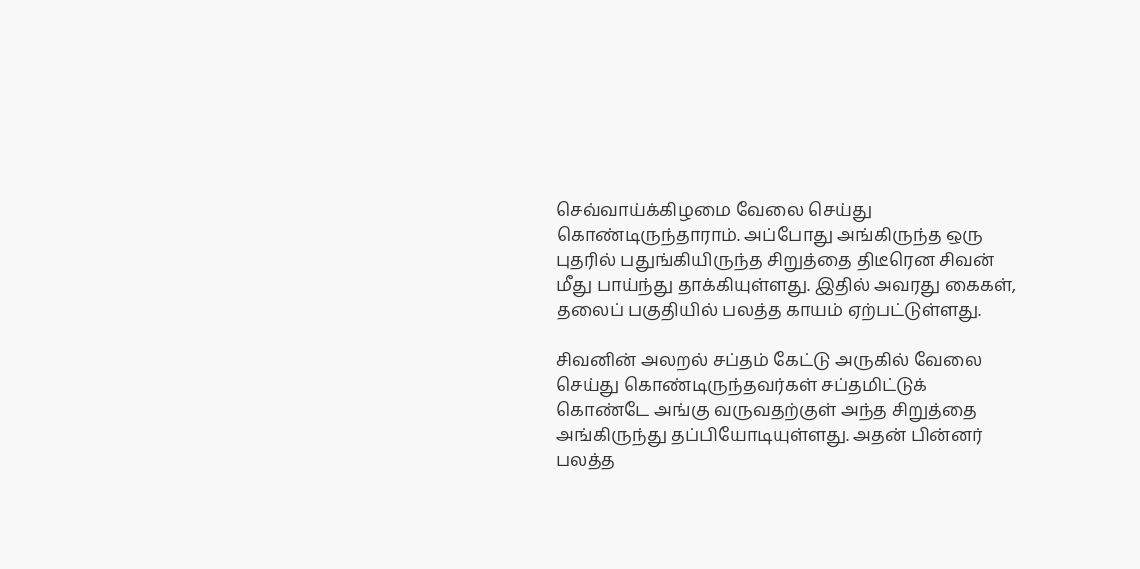செவ்வாய்க்கிழமை வேலை செய்து கொண்டிருந்தாராம். அப்போது அங்கிருந்த ஒரு புதரில் பதுங்கியிருந்த சிறுத்தை திடீரென சிவன் மீது பாய்ந்து தாக்கியுள்ளது. இதில் அவரது கைகள், தலைப் பகுதியில் பலத்த காயம் ஏற்பட்டுள்ளது.

சிவனின் அலறல் சப்தம் கேட்டு அருகில் வேலை செய்து கொண்டிருந்தவர்கள் சப்தமிட்டுக் கொண்டே அங்கு வருவதற்குள் அந்த சிறுத்தை அங்கிருந்து தப்பியோடியுள்ளது. அதன் பின்னர் பலத்த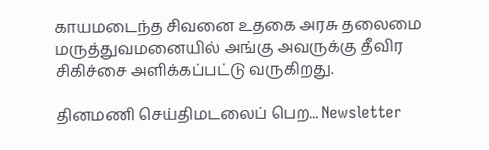காயமடைந்த சிவனை உதகை அரசு தலைமை மருத்துவமனையில் அங்கு அவருக்கு தீவிர சிகிச்சை அளிக்கப்பட்டு வருகிறது.

தினமணி செய்திமடலைப் பெற... Newsletter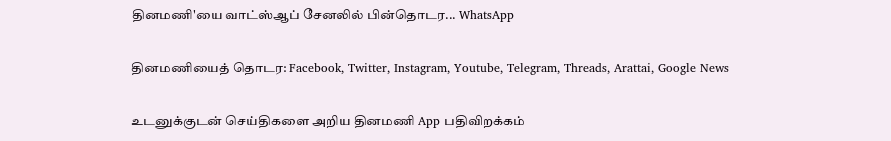தினமணி'யை வாட்ஸ்ஆப் சேனலில் பின்தொடர... WhatsApp

தினமணியைத் தொடர: Facebook, Twitter, Instagram, Youtube, Telegram, Threads, Arattai, Google News

உடனுக்குடன் செய்திகளை அறிய தினமணி App பதிவிறக்கம்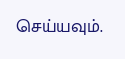செய்யவும்.